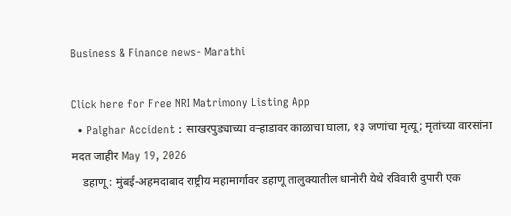Business & Finance news- Marathi

Click here for Free NRI Matrimony Listing App
  • Palghar Accident : साखरपुड्याच्या वऱ्हाडावर काळाचा घाला, १३ जणांचा मृत्यू; मृतांच्या वारसांना मदत जाहीर May 19, 2026
    डहाणू : मुंबई-अहमदाबाद राष्ट्रीय महामार्गावर डहाणू तालुक्यातील धानोरी येथे रविवारी दुपारी एक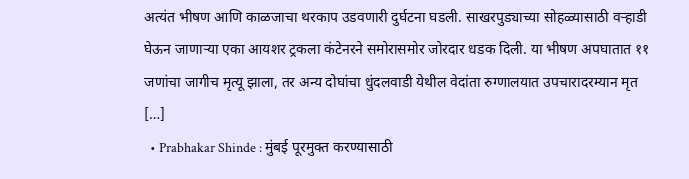अत्यंत भीषण आणि काळजाचा थरकाप उडवणारी दुर्घटना घडली. साखरपुड्याच्या सोहळ्यासाठी वऱ्हाडी घेऊन जाणाऱ्या एका आयशर ट्रकला कंटेनरने समोरासमोर जोरदार धडक दिली. या भीषण अपघातात ११ जणांचा जागीच मृत्यू झाला, तर अन्य दोघांचा धुंदलवाडी येथील वेदांता रुग्णालयात उपचारादरम्यान मृत […]
  • Prabhakar Shinde : मुंबई पूरमुक्त करण्यासाठी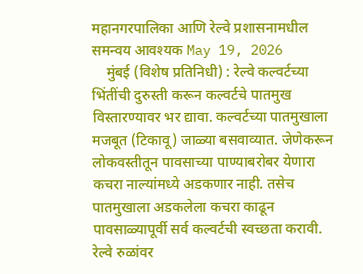महानगरपालिका आणि रेल्वे प्रशासनामधील समन्वय आवश्यक May 19, 2026
    मुंबई (विशेष प्रतिनिधी) : रेल्वे कल्वर्टच्या भिंतींची दुरुस्ती करून कल्वर्टचे पातमुख विस्तारण्यावर भर द्यावा. कल्वर्टच्या पातमुखाला मजबूत (टिकावू) जाळ्या बसवाव्यात. जेणेकरून लोकवस्तीतून पावसाच्या पाण्याबरोबर येणारा कचरा नाल्यांमध्ये अडकणार नाही. तसेच पातमुखाला अडकलेला कचरा काढून पावसाळ्यापूर्वी सर्व कल्वर्टची स्वच्छता करावी. रेल्वे रुळांवर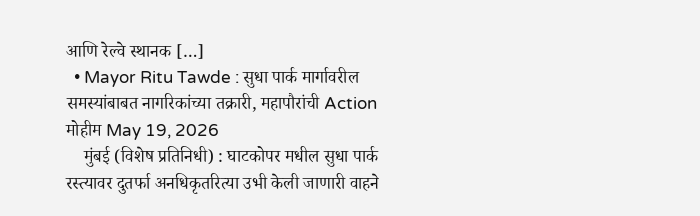आणि रेल्वे स्थानक […]
  • Mayor Ritu Tawde : सुधा पार्क मार्गावरील समस्यांबाबत नागरिकांच्या तक्रारी, महापौरांची Action मोहीम May 19, 2026
    मुंबई (विशेष प्रतिनिधी) : घाटकोपर मधील सुधा पार्क रस्त्यावर दुतर्फा अनधिकृतरित्या उभी केली जाणारी वाहने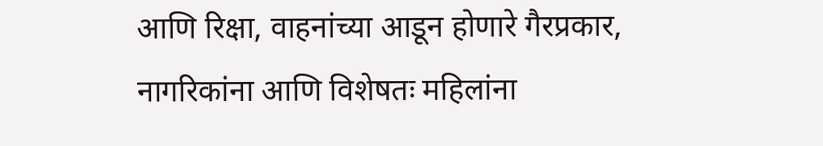आणि रिक्षा, वाहनांच्या आडून होणारे गैरप्रकार, नागरिकांना आणि विशेषतः महिलांना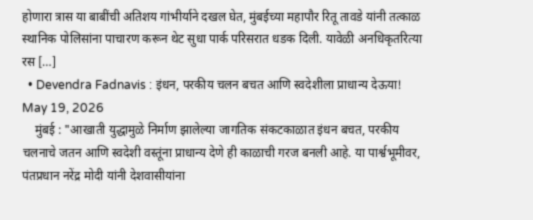होणारा त्रास या बाबींची अतिशय गांभीर्याने दखल घेत, मुंबईच्या महापौर रितू तावडे यांनी तत्काळ स्थानिक पोलिसांना पाचारण करून थेट सुधा पार्क परिसरात धडक दिली. यावेळी अनधिकृतरित्या रस […]
  • Devendra Fadnavis : इंधन, परकीय चलन बचत आणि स्वदेशीला प्राधान्य देऊया! May 19, 2026
    मुंबई : "आखाती युद्धामुळे निर्माण झालेल्या जागतिक संकटकाळात इंधन बचत, परकीय चलनाचे जतन आणि स्वदेशी वस्तूंना प्राधान्य देणे ही काळाची गरज बनली आहे. या पार्श्वभूमीवर, पंतप्रधान नरेंद्र मोदी यांनी देशवासीयांना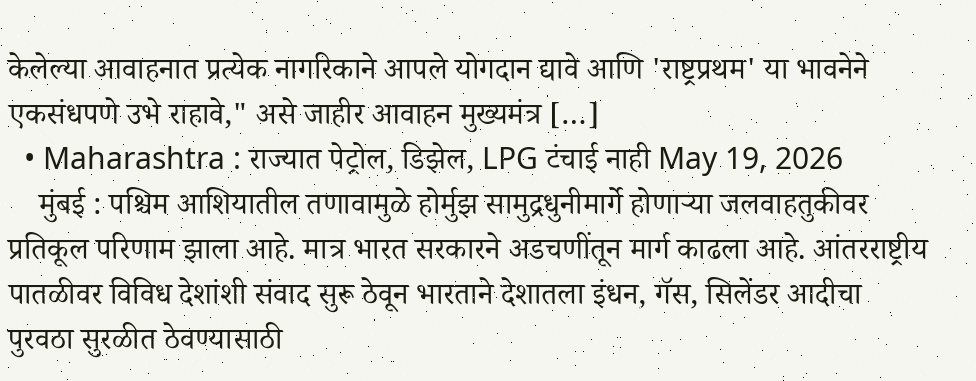केलेल्या आवाहनात प्रत्येक नागरिकाने आपले योगदान द्यावे आणि 'राष्ट्रप्रथम' या भावनेने एकसंधपणे उभे राहावे," असे जाहीर आवाहन मुख्यमंत्र […]
  • Maharashtra : राज्यात पेट्रोल, डिझेल, LPG टंचाई नाही May 19, 2026
    मुंबई : पश्चिम आशियातील तणावामुळे होर्मुझ सामुद्रधुनीमार्गे होणाऱ्या जलवाहतुकीवर प्रतिकूल परिणाम झाला आहे. मात्र भारत सरकारने अडचणींतून मार्ग काढला आहे. आंतरराष्ट्रीय पातळीवर विविध देशांशी संवाद सुरू ठेवून भारताने देशातला इंधन, गॅस, सिलेंडर आदीचा पुरवठा सुरळीत ठेवण्यासाठी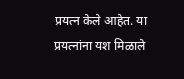प्रयत्न केले आहेत. या प्रयत्नांना यश मिळाले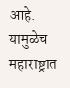आहे. यामुळेच महाराष्ट्रात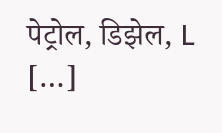पेट्रोल, डिझेल, L […]